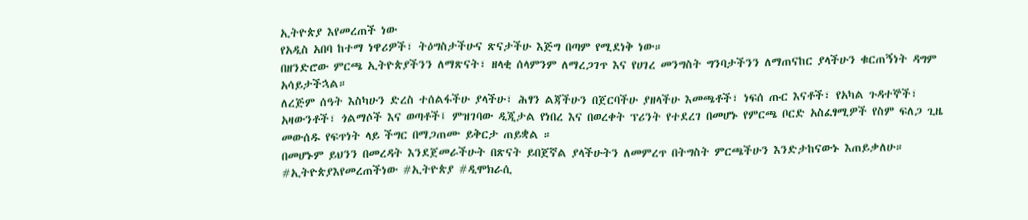ኢትዮጵያ እየመረጠች ነው
የአዲስ አበባ ከተማ ነዋሪዎች፣ ትዕግስታችሁና ጽናታችሁ እጅግ በጣም የሚደነቅ ነው።
በዘንድሮው ምርጫ ኢትዮጵያችንን ለማጽናት፣ ዘላቂ ሰላምንም ለማረጋገጥ እና የሀገረ መንግስት ግንባታችንን ለማጠናከር ያላችሁን ቁርጠኝነት ዳግም አሳይታችኋል።
ለረጅም ሰዓት እስካሁን ድረስ ተሰልፋችሁ ያላችሁ፣ ሕፃን ልጃችሁን በጀርባችሁ ያዘላችሁ እመጫቶች፣ ነፍሰ ጡር እናቶች፣ የአካል ጉዳተኞች፣ አዛውንቶች፣ ጎልማሶች እና ወጣቶች፤ ምዝገባው ዲጂታል የነበረ እና በወረቀት ፕሪንት የተደረገ በመሆኑ የምርጫ ቦርድ አስፈፃሚዎች የስም ፍለጋ ጊዜ መውሰዱ የፍጥነት ላይ ችግር በማጋጠሙ ይቅርታ ጠይቋል ።
በመሆኑም ይህንን በመረዳት እንደጀመራችሁት በጽናት ይበጀኛል ያላችሁትን ለመምረጥ በትግስት ምርጫችሁን እንድታከናውኑ እጠይቃለሁ።
#ኢትዮጵያእየመረጠችነው #ኢትዮጵያ #ዲሞክራሲ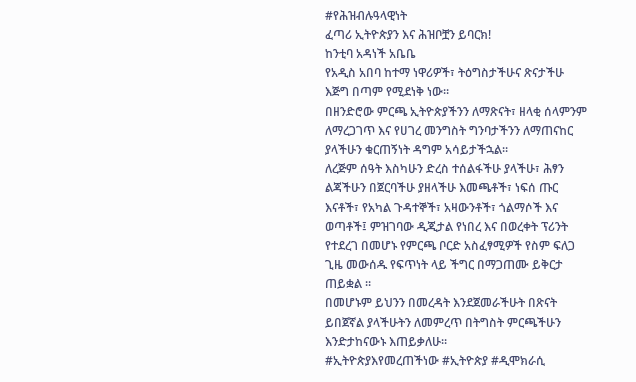#የሕዝብሉዓላዊነት
ፈጣሪ ኢትዮጵያን እና ሕዝቦቿን ይባርክ!
ከንቲባ አዳነች አቤቤ
የአዲስ አበባ ከተማ ነዋሪዎች፣ ትዕግስታችሁና ጽናታችሁ እጅግ በጣም የሚደነቅ ነው።
በዘንድሮው ምርጫ ኢትዮጵያችንን ለማጽናት፣ ዘላቂ ሰላምንም ለማረጋገጥ እና የሀገረ መንግስት ግንባታችንን ለማጠናከር ያላችሁን ቁርጠኝነት ዳግም አሳይታችኋል።
ለረጅም ሰዓት እስካሁን ድረስ ተሰልፋችሁ ያላችሁ፣ ሕፃን ልጃችሁን በጀርባችሁ ያዘላችሁ እመጫቶች፣ ነፍሰ ጡር እናቶች፣ የአካል ጉዳተኞች፣ አዛውንቶች፣ ጎልማሶች እና ወጣቶች፤ ምዝገባው ዲጂታል የነበረ እና በወረቀት ፕሪንት የተደረገ በመሆኑ የምርጫ ቦርድ አስፈፃሚዎች የስም ፍለጋ ጊዜ መውሰዱ የፍጥነት ላይ ችግር በማጋጠሙ ይቅርታ ጠይቋል ።
በመሆኑም ይህንን በመረዳት እንደጀመራችሁት በጽናት ይበጀኛል ያላችሁትን ለመምረጥ በትግስት ምርጫችሁን እንድታከናውኑ እጠይቃለሁ።
#ኢትዮጵያእየመረጠችነው #ኢትዮጵያ #ዲሞክራሲ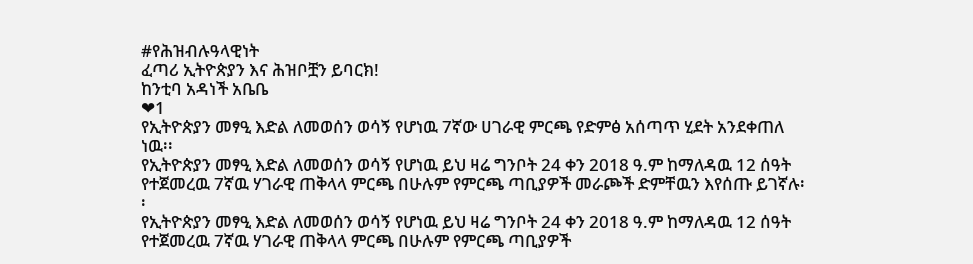#የሕዝብሉዓላዊነት
ፈጣሪ ኢትዮጵያን እና ሕዝቦቿን ይባርክ!
ከንቲባ አዳነች አቤቤ
❤1
የኢትዮጵያን መፃዒ እድል ለመወሰን ወሳኝ የሆነዉ 7ኛው ሀገራዊ ምርጫ የድምፅ አሰጣጥ ሂደት አንደቀጠለ ነዉ፡፡
የኢትዮጵያን መፃዒ እድል ለመወሰን ወሳኝ የሆነዉ ይህ ዛሬ ግንቦት 24 ቀን 2018 ዓ.ም ከማለዳዉ 12 ሰዓት የተጀመረዉ 7ኛዉ ሃገራዊ ጠቅላላ ምርጫ በሁሉም የምርጫ ጣቢያዎች መራጮች ድምቸዉን እየሰጡ ይገኛሉ፡፡
የኢትዮጵያን መፃዒ እድል ለመወሰን ወሳኝ የሆነዉ ይህ ዛሬ ግንቦት 24 ቀን 2018 ዓ.ም ከማለዳዉ 12 ሰዓት የተጀመረዉ 7ኛዉ ሃገራዊ ጠቅላላ ምርጫ በሁሉም የምርጫ ጣቢያዎች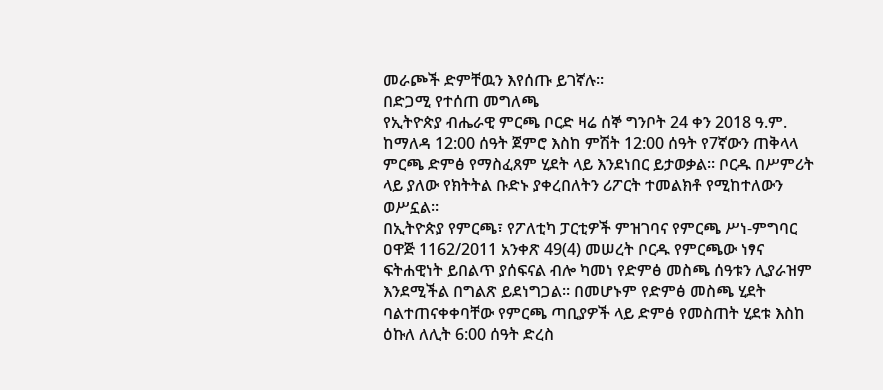መራጮች ድምቸዉን እየሰጡ ይገኛሉ፡፡
በድጋሚ የተሰጠ መግለጫ
የኢትዮጵያ ብሔራዊ ምርጫ ቦርድ ዛሬ ሰኞ ግንቦት 24 ቀን 2018 ዓ.ም. ከማለዳ 12:00 ሰዓት ጀምሮ እስከ ምሽት 12:00 ሰዓት የ7ኛውን ጠቅላላ ምርጫ ድምፅ የማስፈጸም ሂደት ላይ እንደነበር ይታወቃል። ቦርዱ በሥምሪት ላይ ያለው የክትትል ቡድኑ ያቀረበለትን ሪፖርት ተመልክቶ የሚከተለውን ወሥኗል።
በኢትዮጵያ የምርጫ፣ የፖለቲካ ፓርቲዎች ምዝገባና የምርጫ ሥነ-ምግባር ዐዋጅ 1162/2011 አንቀጽ 49(4) መሠረት ቦርዱ የምርጫው ነፃና ፍትሐዊነት ይበልጥ ያሰፍናል ብሎ ካመነ የድምፅ መስጫ ሰዓቱን ሊያራዝም እንደሚችል በግልጽ ይደነግጋል። በመሆኑም የድምፅ መስጫ ሂደት ባልተጠናቀቀባቸው የምርጫ ጣቢያዎች ላይ ድምፅ የመስጠት ሂደቱ እስከ ዕኩለ ለሊት 6:00 ሰዓት ድረስ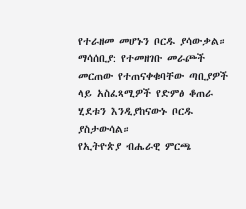የተራዘመ መሆኑን ቦርዱ ያሳውቃል።
ማሳሰቢያ: የተመዘገቡ መራጮች መርጠው የተጠናቀቁባቸው ጣቢያዎች ላይ አስፈጻሚዎች የድምፅ ቆጠራ ሂደቱን እንዲያከናውኑ ቦርዱ ያስታውሳል።
የኢትዮጵያ ብሔራዊ ምርጫ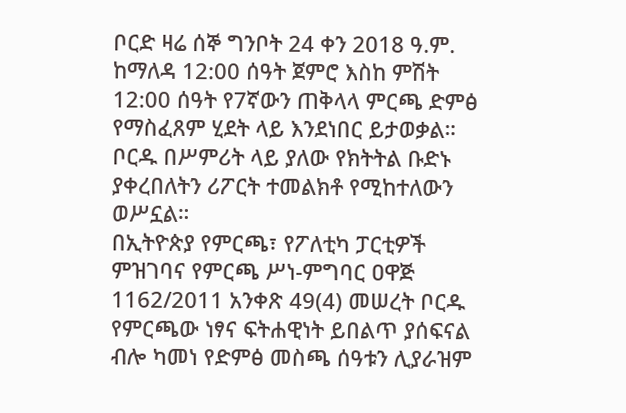ቦርድ ዛሬ ሰኞ ግንቦት 24 ቀን 2018 ዓ.ም. ከማለዳ 12:00 ሰዓት ጀምሮ እስከ ምሽት 12:00 ሰዓት የ7ኛውን ጠቅላላ ምርጫ ድምፅ የማስፈጸም ሂደት ላይ እንደነበር ይታወቃል። ቦርዱ በሥምሪት ላይ ያለው የክትትል ቡድኑ ያቀረበለትን ሪፖርት ተመልክቶ የሚከተለውን ወሥኗል።
በኢትዮጵያ የምርጫ፣ የፖለቲካ ፓርቲዎች ምዝገባና የምርጫ ሥነ-ምግባር ዐዋጅ 1162/2011 አንቀጽ 49(4) መሠረት ቦርዱ የምርጫው ነፃና ፍትሐዊነት ይበልጥ ያሰፍናል ብሎ ካመነ የድምፅ መስጫ ሰዓቱን ሊያራዝም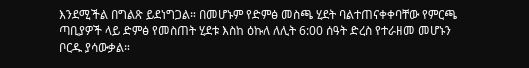እንደሚችል በግልጽ ይደነግጋል። በመሆኑም የድምፅ መስጫ ሂደት ባልተጠናቀቀባቸው የምርጫ ጣቢያዎች ላይ ድምፅ የመስጠት ሂደቱ እስከ ዕኩለ ለሊት 6:00 ሰዓት ድረስ የተራዘመ መሆኑን ቦርዱ ያሳውቃል።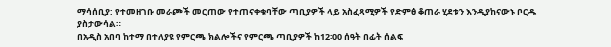ማሳሰቢያ: የተመዘገቡ መራጮች መርጠው የተጠናቀቁባቸው ጣቢያዎች ላይ አስፈጻሚዎች የድምፅ ቆጠራ ሂደቱን እንዲያከናውኑ ቦርዱ ያስታውሳል።
በአዲስ አበባ ከተማ በተለያዩ የምርጫ ክልሎችና የምርጫ ጣቢያዎች ከ12፡00 ሰዓት በፊት ሰልፍ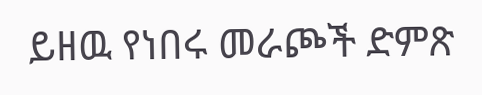ይዘዉ የነበሩ መራጮች ድምጽ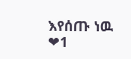እየሰጡ ነዉ
❤1